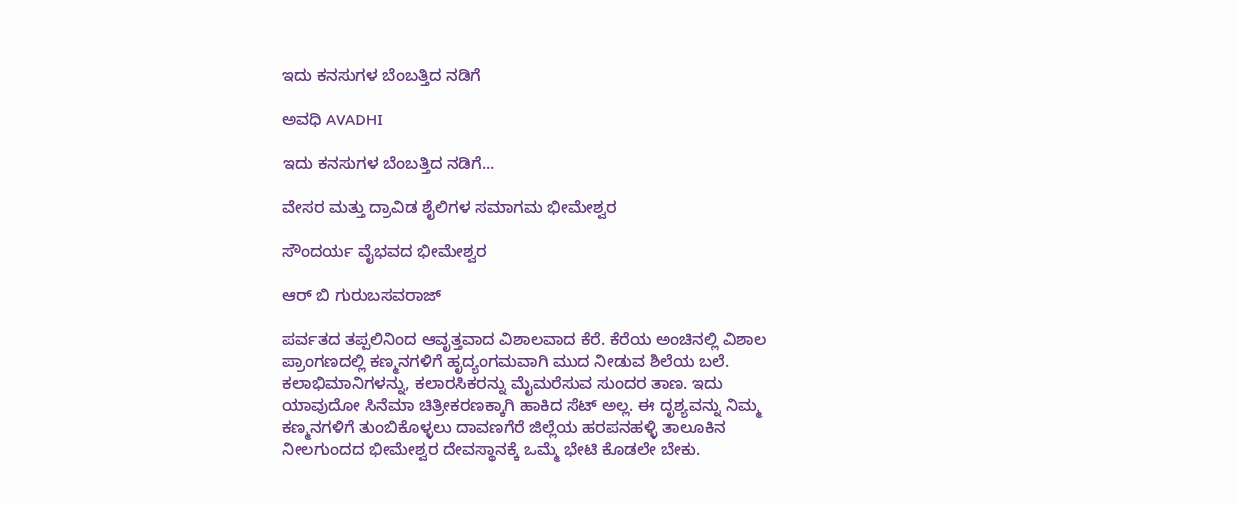ಇದು ಕನಸುಗಳ ಬೆಂಬತ್ತಿದ ನಡಿಗೆ‍

ಅವಧಿ AVADHI

ಇದು ಕನಸುಗಳ ಬೆಂಬತ್ತಿದ ನಡಿಗೆ...

ವೇಸರ ಮತ್ತು ದ್ರಾವಿಡ ಶೈಲಿಗಳ ಸಮಾಗಮ ಭೀಮೇಶ್ವರ

ಸೌಂದರ್ಯ ವೈಭವದ ಭೀಮೇಶ್ವರ

ಆರ್ ಬಿ ಗುರುಬಸವರಾಜ್

ಪರ್ವತದ ತಪ್ಪಲಿನಿಂದ ಆವೃತ್ತವಾದ ವಿಶಾಲವಾದ ಕೆರೆ. ಕೆರೆಯ ಅಂಚಿನಲ್ಲಿ ವಿಶಾಲ ಪ್ರಾಂಗಣದಲ್ಲಿ ಕಣ್ಮನಗಳಿಗೆ ಹೃದ್ಯಂಗಮವಾಗಿ ಮುದ ನೀಡುವ ಶಿಲೆಯ ಬಲೆ. ಕಲಾಭಿಮಾನಿಗಳನ್ನು, ಕಲಾರಸಿಕರನ್ನು ಮೈಮರೆಸುವ ಸುಂದರ ತಾಣ. ಇದು ಯಾವುದೋ ಸಿನೆಮಾ ಚಿತ್ರೀಕರಣಕ್ಕಾಗಿ ಹಾಕಿದ ಸೆಟ್ ಅಲ್ಲ. ಈ ದೃಶ್ಯವನ್ನು ನಿಮ್ಮ ಕಣ್ಮನಗಳಿಗೆ ತುಂಬಿಕೊಳ್ಳಲು ದಾವಣಗೆರೆ ಜಿಲ್ಲೆಯ ಹರಪನಹಳ್ಳಿ ತಾಲೂಕಿನ ನೀಲಗುಂದದ ಭೀಮೇಶ್ವರ ದೇವಸ್ಥಾನಕ್ಕೆ ಒಮ್ಮೆ ಭೇಟಿ ಕೊಡಲೇ ಬೇಕು.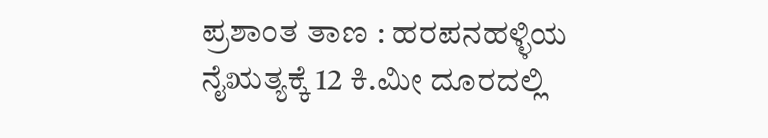ಪ್ರಶಾಂತ ತಾಣ : ಹರಪನಹಳ್ಳಿಯ ನೈಋತ್ಯಕ್ಕೆ 12 ಕಿ.ಮೀ ದೂರದಲ್ಲಿ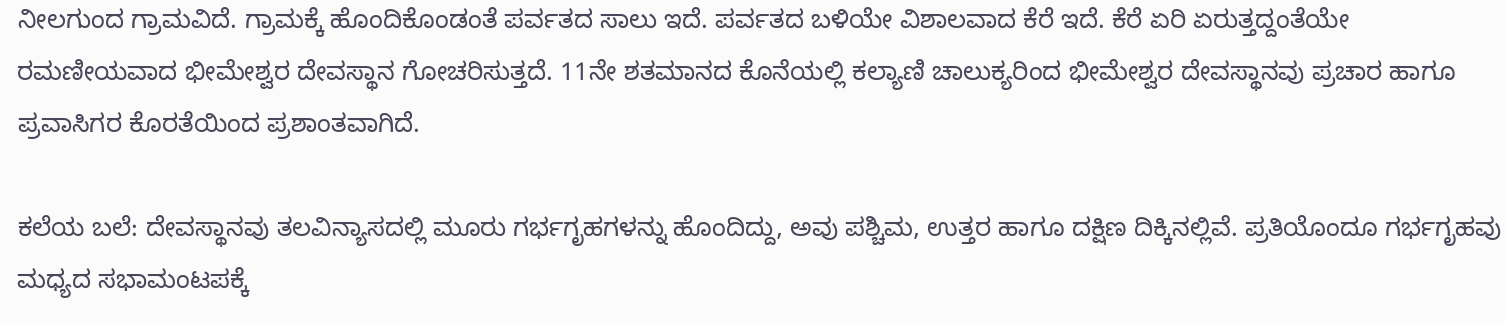ನೀಲಗುಂದ ಗ್ರಾಮವಿದೆ. ಗ್ರಾಮಕ್ಕೆ ಹೊಂದಿಕೊಂಡಂತೆ ಪರ್ವತದ ಸಾಲು ಇದೆ. ಪರ್ವತದ ಬಳಿಯೇ ವಿಶಾಲವಾದ ಕೆರೆ ಇದೆ. ಕೆರೆ ಏರಿ ಏರುತ್ತದ್ದಂತೆಯೇ ರಮಣೀಯವಾದ ಭೀಮೇಶ್ವರ ದೇವಸ್ಥಾನ ಗೋಚರಿಸುತ್ತದೆ. 11ನೇ ಶತಮಾನದ ಕೊನೆಯಲ್ಲಿ ಕಲ್ಯಾಣಿ ಚಾಲುಕ್ಯರಿಂದ ಭೀಮೇಶ್ವರ ದೇವಸ್ಥಾನವು ಪ್ರಚಾರ ಹಾಗೂ ಪ್ರವಾಸಿಗರ ಕೊರತೆಯಿಂದ ಪ್ರಶಾಂತವಾಗಿದೆ.

ಕಲೆಯ ಬಲೆ: ದೇವಸ್ಥಾನವು ತಲವಿನ್ಯಾಸದಲ್ಲಿ ಮೂರು ಗರ್ಭಗೃಹಗಳನ್ನು ಹೊಂದಿದ್ದು, ಅವು ಪಶ್ಚಿಮ, ಉತ್ತರ ಹಾಗೂ ದಕ್ಷಿಣ ದಿಕ್ಕಿನಲ್ಲಿವೆ. ಪ್ರತಿಯೊಂದೂ ಗರ್ಭಗೃಹವು ಮಧ್ಯದ ಸಭಾಮಂಟಪಕ್ಕೆ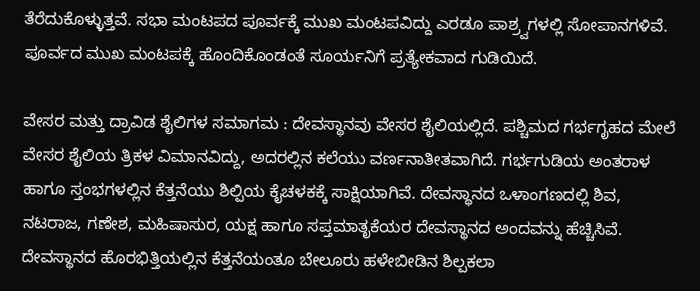ತೆರೆದುಕೊಳ್ಳುತ್ತವೆ. ಸಭಾ ಮಂಟಪದ ಪೂರ್ವಕ್ಕೆ ಮುಖ ಮಂಟಪವಿದ್ದು ಎರಡೂ ಪಾಶ್ರ್ವಗಳಲ್ಲಿ ಸೋಪಾನಗಳಿವೆ. ಪೂರ್ವದ ಮುಖ ಮಂಟಪಕ್ಕೆ ಹೊಂದಿಕೊಂಡಂತೆ ಸೂರ್ಯನಿಗೆ ಪ್ರತ್ಯೇಕವಾದ ಗುಡಿಯಿದೆ.

ವೇಸರ ಮತ್ತು ದ್ರಾವಿಡ ಶೈಲಿಗಳ ಸಮಾಗಮ : ದೇವಸ್ಥಾನವು ವೇಸರ ಶೈಲಿಯಲ್ಲಿದೆ. ಪಶ್ಚಿಮದ ಗರ್ಭಗೃಹದ ಮೇಲೆ ವೇಸರ ಶೈಲಿಯ ತ್ರಿಕಳ ವಿಮಾನವಿದ್ದು, ಅದರಲ್ಲಿನ ಕಲೆಯು ವರ್ಣನಾತೀತವಾಗಿದೆ. ಗರ್ಭಗುಡಿಯ ಅಂತರಾಳ ಹಾಗೂ ಸ್ತಂಭಗಳಲ್ಲಿನ ಕೆತ್ತನೆಯು ಶಿಲ್ಪಿಯ ಕೈಚಳಕಕ್ಕೆ ಸಾಕ್ಷಿಯಾಗಿವೆ. ದೇವಸ್ಥಾನದ ಒಳಾಂಗಣದಲ್ಲಿ ಶಿವ, ನಟರಾಜ, ಗಣೇಶ, ಮಹಿಷಾಸುರ, ಯಕ್ಷ ಹಾಗೂ ಸಪ್ತಮಾತೃಕೆಯರ ದೇವಸ್ಥಾನದ ಅಂದವನ್ನು ಹೆಚ್ಚಿಸಿವೆ.
ದೇವಸ್ಥಾನದ ಹೊರಭಿತ್ತಿಯಲ್ಲಿನ ಕೆತ್ತನೆಯಂತೂ ಬೇಲೂರು ಹಳೇಬೀಡಿನ ಶಿಲ್ಪಕಲಾ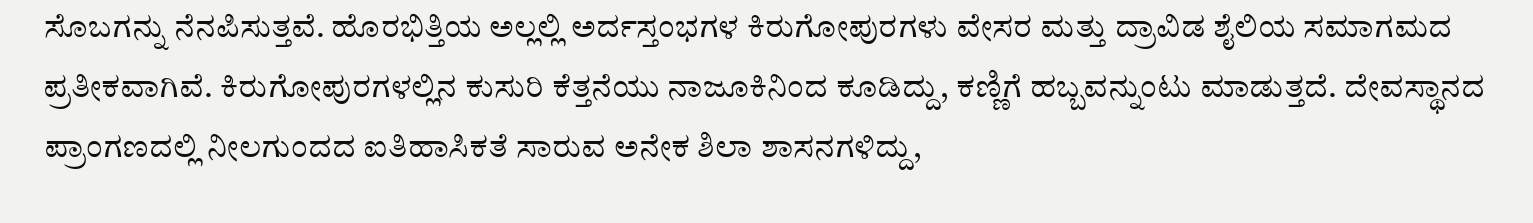ಸೊಬಗನ್ನು ನೆನಪಿಸುತ್ತವೆ. ಹೊರಭಿತ್ತಿಯ ಅಲ್ಲಲ್ಲಿ ಅರ್ದಸ್ತಂಭಗಳ ಕಿರುಗೋಪುರಗಳು ವೇಸರ ಮತ್ತು ದ್ರಾವಿಡ ಶೈಲಿಯ ಸಮಾಗಮದ ಪ್ರತೀಕವಾಗಿವೆ. ಕಿರುಗೋಪುರಗಳಲ್ಲಿನ ಕುಸುರಿ ಕೆತ್ತನೆಯು ನಾಜೂಕಿನಿಂದ ಕೂಡಿದ್ದು, ಕಣ್ಣಿಗೆ ಹಬ್ಬವನ್ನುಂಟು ಮಾಡುತ್ತದೆ. ದೇವಸ್ಥಾನದ ಪ್ರಾಂಗಣದಲ್ಲಿ ನೀಲಗುಂದದ ಐತಿಹಾಸಿಕತೆ ಸಾರುವ ಅನೇಕ ಶಿಲಾ ಶಾಸನಗಳಿದ್ದು,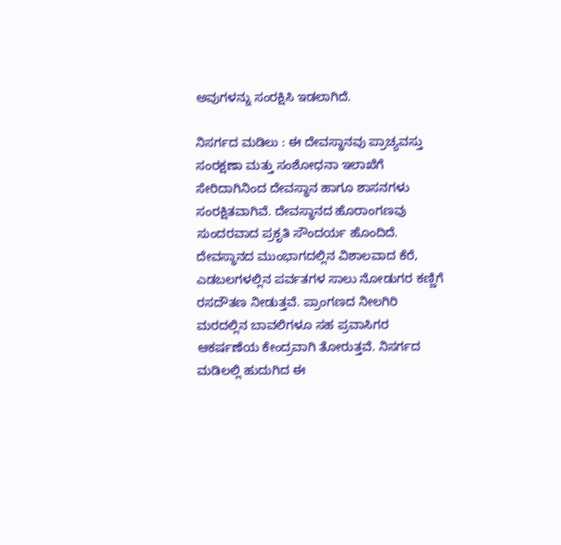ಅವುಗಳನ್ನು ಸಂರಕ್ಷಿಸಿ ಇಡಲಾಗಿದೆ.

ನಿಸರ್ಗದ ಮಡಿಲು : ಈ ದೇವಸ್ಥಾನವು ಪ್ರಾಚ್ಯವಸ್ತು ಸಂರಕ್ಷಣಾ ಮತ್ತು ಸಂಶೋಧನಾ ಇಲಾಖೆಗೆ ಸೇರಿದಾಗಿನಿಂದ ದೇವಸ್ಥಾನ ಹಾಗೂ ಶಾಸನಗಳು ಸಂರಕ್ಷಿತವಾಗಿವೆ. ದೇವಸ್ಥಾನದ ಹೊರಾಂಗಣವು ಸುಂದರವಾದ ಪ್ರಕೃತಿ ಸೌಂದರ್ಯ ಹೊಂದಿದೆ. ದೇವಸ್ಥಾನದ ಮುಂಭಾಗದಲ್ಲಿನ ವಿಶಾಲವಾದ ಕೆರೆ, ಎಡಬಲಗಳಲ್ಲಿನ ಪರ್ವತಗಳ ಸಾಲು ನೋಡುಗರ ಕಣ್ಣಿಗೆ ರಸದೌತಣ ನೀಡುತ್ತವೆ. ಪ್ರಾಂಗಣದ ನೀಲಗಿರಿ ಮರದಲ್ಲಿನ ಬಾವಲಿಗಳೂ ಸಹ ಪ್ರವಾಸಿಗರ ಆಕರ್ಷಣೆಯ ಕೇಂದ್ರವಾಗಿ ತೋರುತ್ತವೆ. ನಿಸರ್ಗದ ಮಡಿಲಲ್ಲಿ ಹುದುಗಿದ ಈ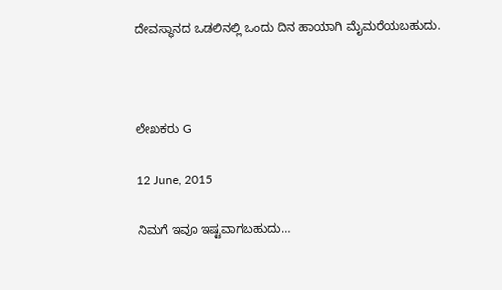ದೇವಸ್ಥಾನದ ಒಡಲಿನಲ್ಲಿ ಒಂದು ದಿನ ಹಾಯಾಗಿ ಮೈಮರೆಯಬಹುದು.



ಲೇಖಕರು G

12 June, 2015

ನಿಮಗೆ ಇವೂ ಇಷ್ಟವಾಗಬಹುದು…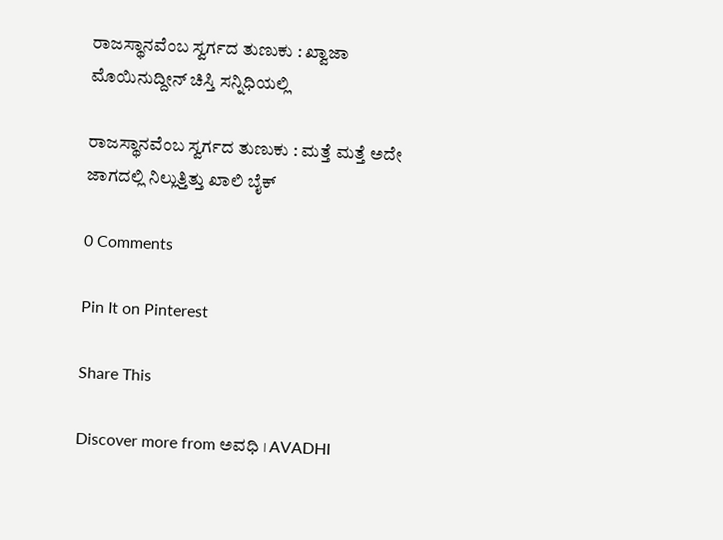ರಾಜಸ್ಥಾನವೆಂಬ ಸ್ವರ್ಗದ ತುಣುಕು : ಖ್ವಾಜಾ ಮೊಯಿನುದ್ದೀನ್ ಚಿಸ್ತಿ ಸನ್ನಿಧಿಯಲ್ಲಿ

ರಾಜಸ್ಥಾನವೆಂಬ ಸ್ವರ್ಗದ ತುಣುಕು : ಮತ್ತೆ ಮತ್ತೆ ಅದೇ ಜಾಗದಲ್ಲಿ ನಿಲ್ಲುತ್ತಿತ್ತು ಖಾಲಿ ಬೈಕ್

0 Comments

Pin It on Pinterest

Share This

Discover more from ಅವಧಿ । AVADHI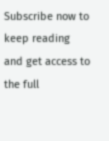Subscribe now to keep reading and get access to the full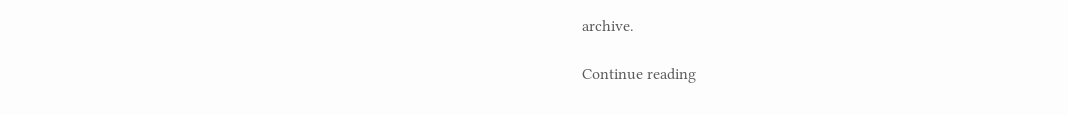archive.

Continue reading